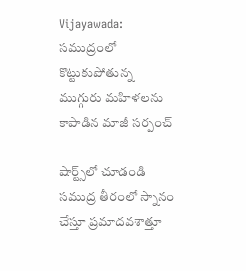Vijayawada: సముద్రంలో కొట్టుకుపోతున్న ముగ్గురు మహిళలను కాపాడిన మాజీ సర్పంచ్

షార్ట్స్‌లో చూడండి
సముద్ర తీరంలో స్నానం చేస్తూ ప్రమాదవశాత్తూ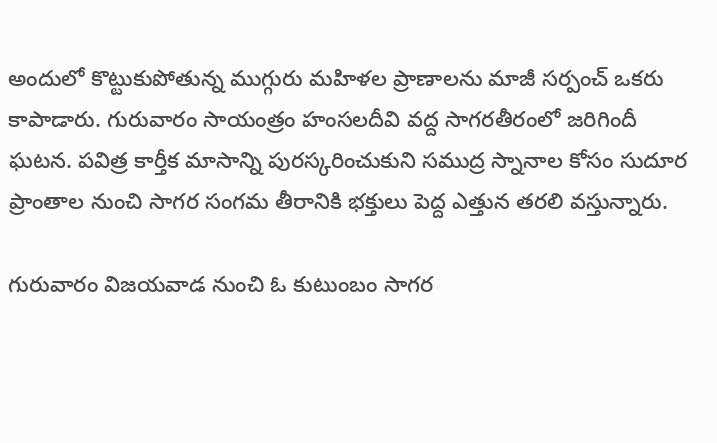అందులో కొట్టుకుపోతున్న ముగ్గురు మహిళల ప్రాణాలను మాజీ సర్పంచ్ ఒకరు కాపాడారు. గురువారం సాయంత్రం హంసలదీవి వద్ద సాగరతీరంలో జరిగిందీ ఘటన. పవిత్ర కార్తీక మాసాన్ని పురస్కరించుకుని సముద్ర స్నానాల కోసం సుదూర ప్రాంతాల నుంచి సాగర సంగమ తీరానికి భక్తులు పెద్ద ఎత్తున తరలి వస్తున్నారు.

గురువారం విజయవాడ నుంచి ఓ కుటుంబం సాగర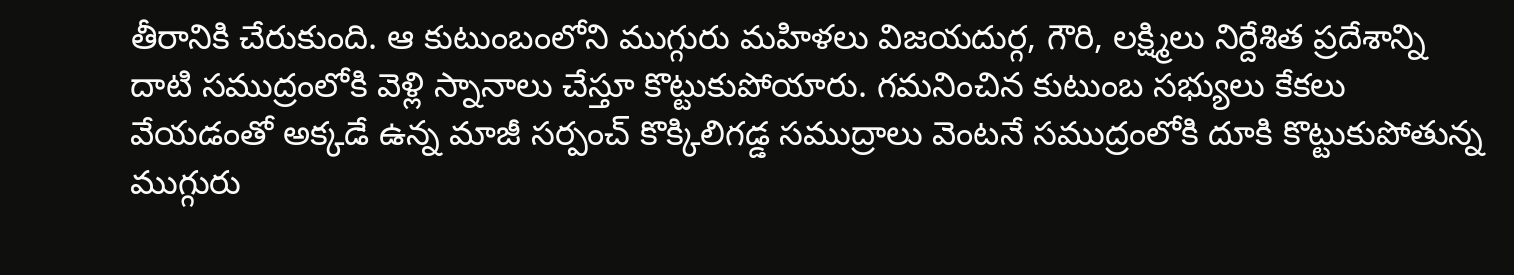తీరానికి చేరుకుంది. ఆ కుటుంబంలోని ముగ్గురు మహిళలు విజయదుర్గ, గౌరి, లక్ష్మిలు నిర్దేశిత ప్రదేశాన్ని దాటి సముద్రంలోకి వెళ్లి స్నానాలు చేస్తూ కొట్టుకుపోయారు. గమనించిన కుటుంబ సభ్యులు కేకలు వేయడంతో అక్కడే ఉన్న మాజీ సర్పంచ్ కొక్కిలిగడ్డ సముద్రాలు వెంటనే సముద్రంలోకి దూకి కొట్టుకుపోతున్న ముగ్గురు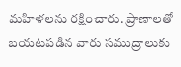మహిళలను రక్షించారు. ప్రాణాలతో బయటపడిన వారు సముద్రాలుకు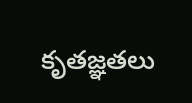కృతజ్ఞతలు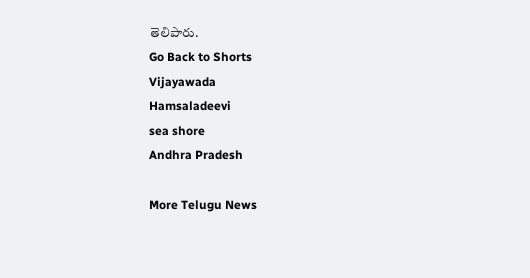తెలిపారు.
Go Back to Shorts
Vijayawada
Hamsaladeevi
sea shore
Andhra Pradesh

More Telugu News